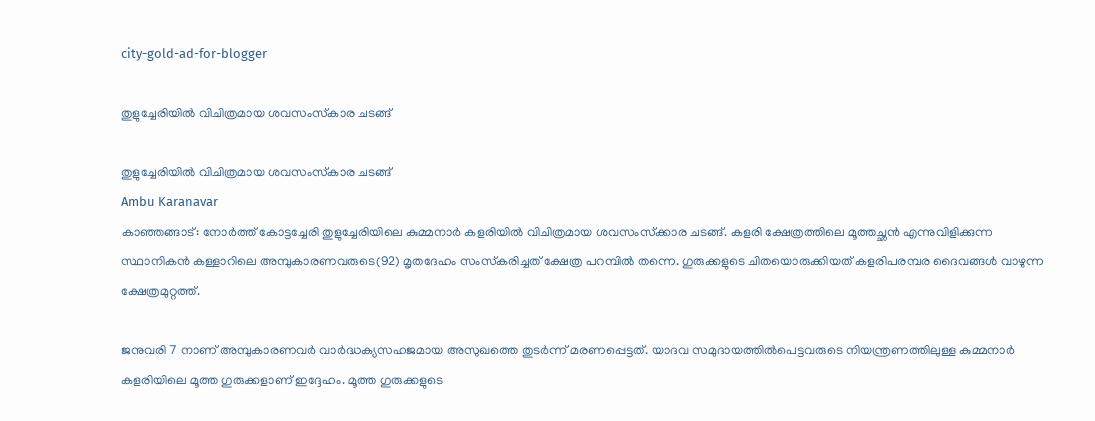city-gold-ad-for-blogger

തുളുച്ചേരിയില്‍ വിചിത്രമായ ശവസംസ്‌കാര ചടങ്ങ്

തുളുച്ചേരിയില്‍ വിചിത്രമായ ശവസംസ്‌കാര ചടങ്ങ്
Ambu Karanavar
കാഞ്ഞങ്ങാട്: നോര്‍ത്ത് കോട്ടച്ചേരി തുളുച്ചേരിയിലെ കുമ്മനാര്‍ കളരിയില്‍ വിചിത്രമായ ശവസംസ്‌ക്കാര ചടങ്ങ്. കളരി ക്ഷേത്രത്തിലെ മൂത്തച്ഛന്‍ എന്നുവിളിക്കുന്ന സ്ഥാനികന്‍ കള്ളാറിലെ അമ്പുകാരണവരുടെ(92) മൃതദേഹം സംസ്‌കരിച്ചത് ക്ഷേത്ര പറമ്പില്‍ തന്നെ. ഗുരുക്കളുടെ ചിതയൊരുക്കിയത് കളരിപരമ്പര ദൈവങ്ങള്‍ വാഴുന്ന ക്ഷേത്രമുറ്റത്ത്.

ജനുവരി 7 നാണ് അമ്പുകാരണവര്‍ വാര്‍ദ്ധക്യസഹജമായ അസുഖത്തെ തുടര്‍ന്ന് മരണപ്പെട്ടത്. യാദവ സമുദായത്തില്‍പെട്ടവരുടെ നിയന്ത്രണത്തിലുള്ള കുമ്മനാര്‍ കളരിയിലെ മൂത്ത ഗുരുക്കളാണ് ഇദ്ദേഹം. മൂത്ത ഗുരുക്കളുടെ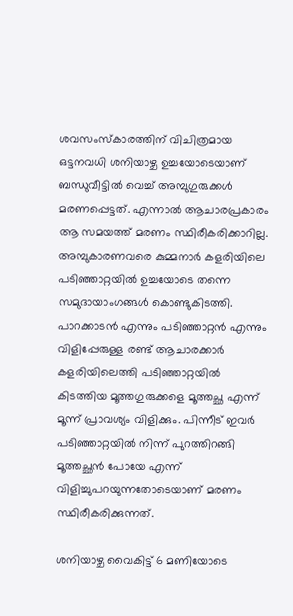ശവസംസ്‌കാരത്തിന് വിചിത്രമായ ഒട്ടനവധി ശനിയാഴ്ച ഉച്ചയോടെയാണ് ബന്ധുവീട്ടില്‍ വെച്ച് അമ്പുഗുരുക്കള്‍ മരണപ്പെട്ടത്. എന്നാല്‍ ആചാരപ്രകാരം ആ സമയത്ത് മരണം സ്ഥിരീകരിക്കാറില്ല. അമ്പുകാരണവരെ കുമ്മനാര്‍ കളരിയിലെ പടിഞ്ഞാറ്റയില്‍ ഉച്ചയോടെ തന്നെ സമുദായാംഗങ്ങള്‍ കൊണ്ടുകിടത്തി. പാറക്കാടന്‍ എന്നും പടിഞ്ഞാറ്റന്‍ എന്നും വിളിപ്പേരുള്ള രണ്ട് ആചാരക്കാര്‍ കളരിയിലെത്തി പടിഞ്ഞാറ്റയില്‍ കിടത്തിയ മൂത്തഗുരുക്കളെ മൂത്തച്ഛ എന്ന് മൂന്ന് പ്രാവശ്യം വിളിക്കും. പിന്നീട് ഇവര്‍ പടിഞ്ഞാറ്റയില്‍ നിന്ന് പുറത്തിറങ്ങി മൂത്തച്ഛന്‍ പോയേ എന്ന് വിളിച്ചുപറയുന്നതോടെയാണ് മരണം സ്ഥിരീകരിക്കുന്നത്.

ശനിയാഴ്ച വൈകിട്ട് 6 മണിയോടെ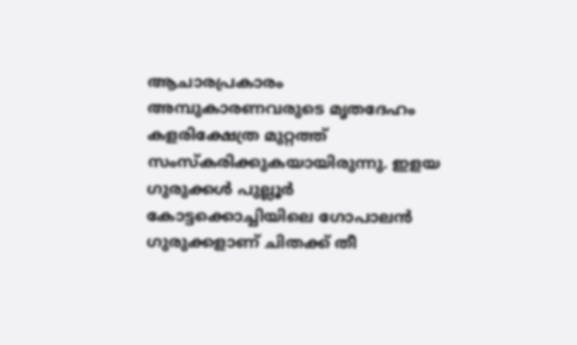ആചാരപ്രകാരം അമ്പുകാരണവരുടെ മൃതദേഹം കളരിക്ഷേത്ര മുറ്റത്ത് സംസ്‌കരിക്കുകയായിരുന്നു. ഇളയ ഗുരുക്കള്‍ പുല്ലൂര്‍ കോട്ടക്കൊച്ചിയിലെ ഗോപാലന്‍ ഗുരുക്കളാണ് ചിതക്ക് തീ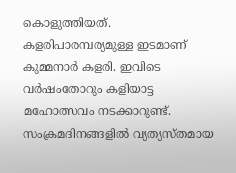കൊളുത്തിയത്. കളരിപാരമ്പര്യമുള്ള ഇടമാണ് കുമ്മനാര്‍ കളരി. ഇവിടെ വര്‍ഷംതോറും കളിയാട്ട മഹോത്സവം നടക്കാറുണ്ട്. സംക്രമദിനങ്ങളില്‍ വ്യത്യസ്തമായ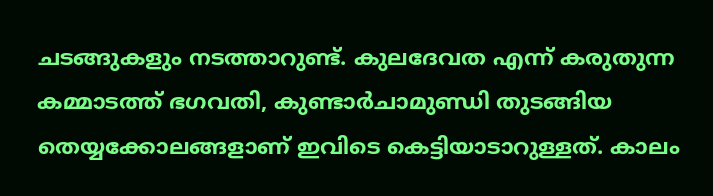ചടങ്ങുകളും നടത്താറുണ്ട്. കുലദേവത എന്ന് കരുതുന്ന കമ്മാടത്ത് ഭഗവതി, കുണ്ടാര്‍ചാമുണ്ഡി തുടങ്ങിയ തെയ്യക്കോലങ്ങളാണ് ഇവിടെ കെട്ടിയാടാറുള്ളത്. കാലം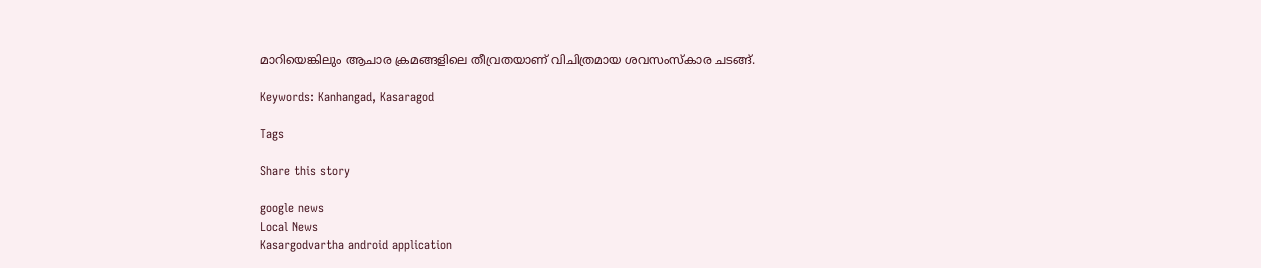മാറിയെങ്കിലും ആചാര ക്രമങ്ങളിലെ തീവ്രതയാണ് വിചിത്രമായ ശവസംസ്‌കാര ചടങ്ങ്.

Keywords: Kanhangad, Kasaragod

Tags

Share this story

google news
Local News
Kasargodvartha android application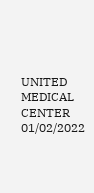UNITED MEDICAL CENTER 01/02/2022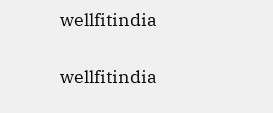wellfitindia

wellfitindia